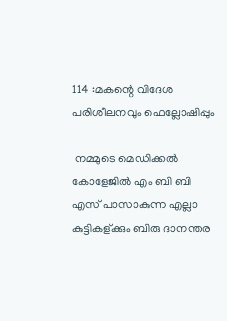114 :മകന്റെ വിദേശ പരിശീലനവും ഫെല്ലോഷിപ്പും

 നമ്മുടെ മെഡിക്കല്‍ കോളേജില്‍ എം ബി ബി എസ് പാസാകുന്ന എല്ലാ കുട്ടികള്ക്കും ബിരു ദാനന്തര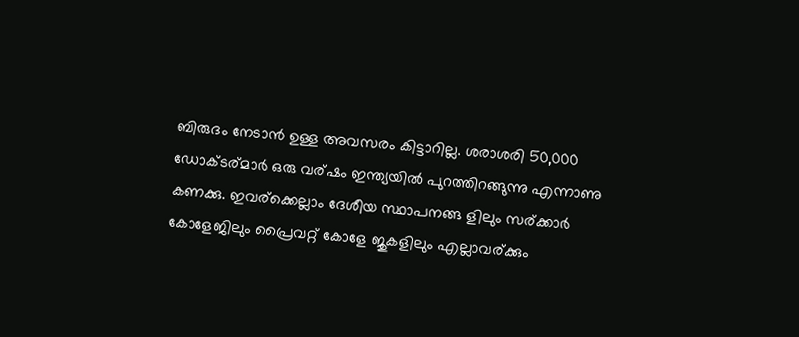ബിരുദം നേടാന്‍ ഉള്ള അവസരം കിട്ടാറില്ല. ശരാശരി 50,000 ഡോക്ടര്മാര്‍ ഒരു വര്ഷം ഇന്ത്യയില്‍ പുറത്തിറങ്ങുന്നു എന്നാണു കണക്കു. ഇവര്ക്കെല്ലാം ദേശീയ സ്ഥാപനങ്ങ ളിലും സര്ക്കാര്‍ കോളേജിലും പ്രൈവറ്റ് കോളേ ജുകളിലും എല്ലാവര്ക്കും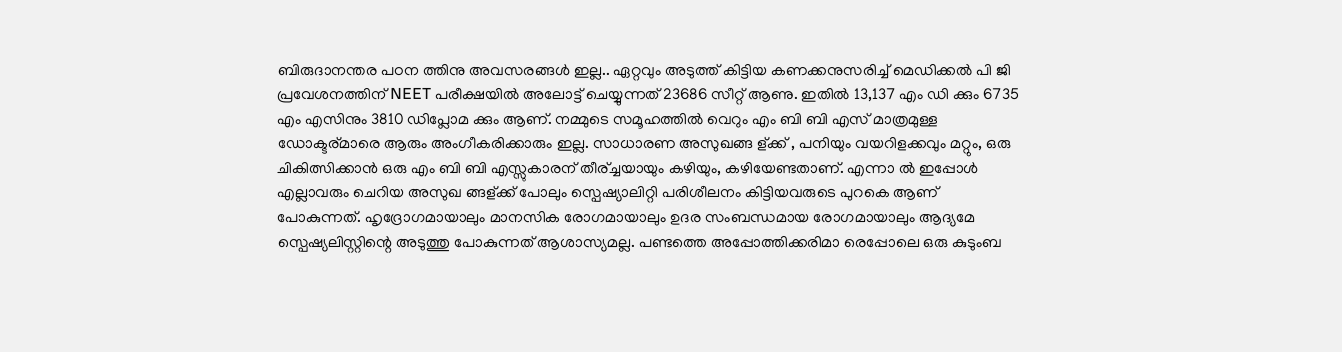ബിരുദാനന്തര പഠന ത്തിനു അവസരങ്ങള്‍ ഇല്ല.. ഏറ്റവും അടുത്ത് കിട്ടിയ കണക്കനുസരിച്ച് മെഡിക്കല്‍ പി ജി പ്രവേശനത്തിന് NEET പരീക്ഷയില്‍ അലോട്ട് ചെയ്യുന്നത് 23686 സീറ്റ് ആണു. ഇതില്‍ 13,137 എം ഡി ക്കും 6735 എം എസിനും 3810 ഡിപ്ലോമ ക്കും ആണ്. നമ്മുടെ സമൂഹത്തില്‍ വെറും എം ബി ബി എസ് മാത്രമുള്ള ഡോക്ടര്മാരെ ആരും അംഗീകരിക്കാരും ഇല്ല. സാധാരണ അസുഖങ്ങ ള്ക്ക് , പനിയും വയറിളക്കവും മറ്റും, ഒരു ചികിത്സിക്കാന്‍ ഒരു എം ബി ബി എസ്സുകാരന് തീര്ച്ചയായും കഴിയും, കഴിയേണ്ടതാണ്. എന്നാ ല്‍ ഇപ്പോള്‍ എല്ലാവരും ചെറിയ അസുഖ ങ്ങള്ക്ക് പോലും സ്പെഷ്യാലിറ്റി പരിശീലനം കിട്ടിയവരുടെ പുറകെ ആണ് പോകുന്നത്. ഹൃദ്രോഗമായാലും മാനസിക രോഗമായാലും ഉദര സംബന്ധമായ രോഗമായാലും ആദ്യമേ സ്പെഷ്യലിസ്റ്റിന്റെ അടുത്തു പോകുന്നത് ആശാസ്യമല്ല. പണ്ടത്തെ അപ്പോത്തിക്കരിമാ രെപ്പോലെ ഒരു കുടുംബ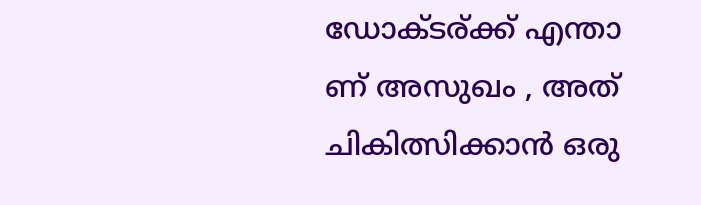ഡോക്ടര്ക്ക് എന്താ ണ് അസുഖം , അത് ചികിത്സിക്കാന്‍ ഒരു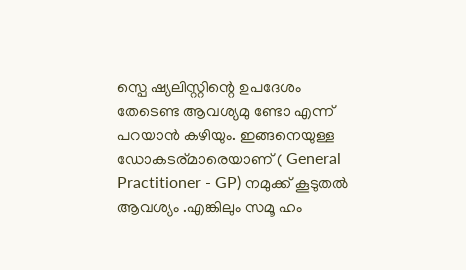സ്പെ ഷ്യലിസ്റ്റിന്റെ ഉപദേശം തേടെണ്ട ആവശ്യമു ണ്ടോ എന്ന് പറയാന്‍ കഴിയും. ഇങ്ങനെയുള്ള ഡോകടര്മാരെയാണ് ( General Practitioner - GP) നമുക്ക് കൂടുതല്‍ ആവശ്യം .എങ്കിലും സമൂ ഹം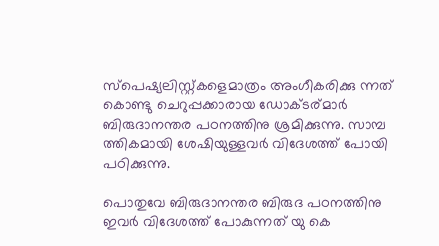സ്പെഷ്യലിസ്റ്റ്കളെമാത്രം അംഗീകരിക്കു ന്നത് കൊണ്ടു ചെറുപ്പക്കാരായ ഡോക്ടര്മാര്‍ ബിരുദാനന്തര പഠനത്തിനു ശ്രമിക്കുന്നു. സാമ്പ ത്തികമായി ശേഷിയുള്ളവര്‍ വിദേശത്ത് പോയി പഠിക്കുന്നു.

പൊതുവേ ബിരുദാനന്തര ബിരുദ പഠനത്തിനു ഇവര്‍ വിദേശത്ത് പോകുന്നത് യു കെ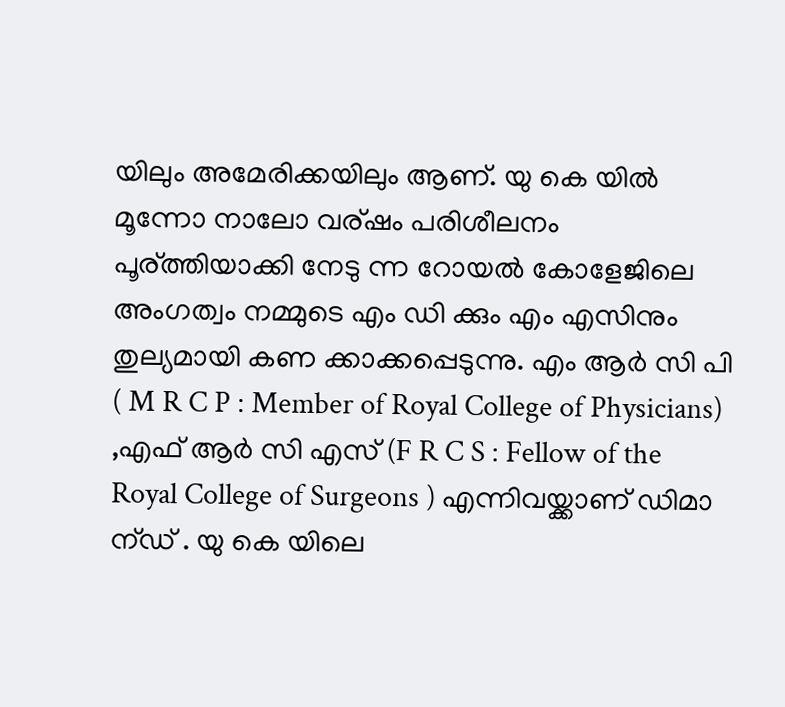യിലും അമേരിക്കയിലും ആണ്. യു കെ യില്‍ മൂന്നോ നാലോ വര്ഷം പരിശീലനം പൂര്ത്തിയാക്കി നേടു ന്ന റോയല്‍ കോളേജിലെ അംഗത്വം നമ്മുടെ എം ഡി ക്കും എം എസിനും തുല്യമായി കണ ക്കാക്കപ്പെടുന്നു. എം ആര്‍ സി പി ( M R C P : Member of Royal College of Physicians) ,എഫ് ആര്‍ സി എസ് (F R C S : Fellow of the Royal College of Surgeons ) എന്നിവയ്ക്കാണ് ഡിമാ ന്ഡ് . യു കെ യിലെ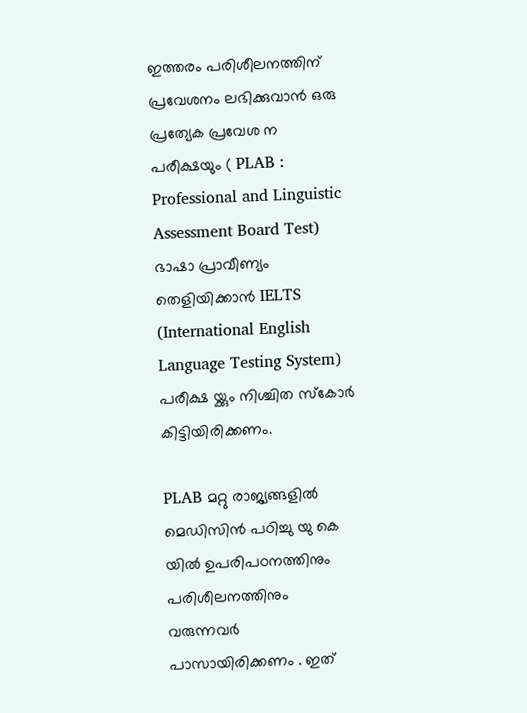ഇത്തരം പരിശീലനത്തിന് പ്രവേശനം ലഭിക്കുവാന്‍ ഒരു പ്രത്യേക പ്രവേശ ന പരീക്ഷയും ( PLAB : Professional and Linguistic Assessment Board Test) ഭാഷാ പ്രാവീണ്യം തെളിയിക്കാന്‍ IELTS (International English Language Testing System) പരീക്ഷ യ്ക്കും നിശ്ചിത സ്കോര്‍ കിട്ടിയിരിക്കണം.

PLAB മറ്റു രാജ്യങ്ങളില്‍ മെഡിസിന്‍ പഠിച്ചു യു കെ യില്‍ ഉപരിപഠനത്തിനും പരിശീലനത്തിനും വരുന്നവര്‍ പാസായിരിക്കണം . ഇത്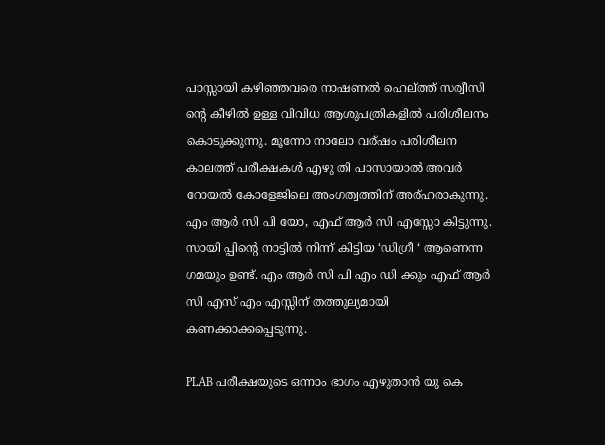പാസ്സായി കഴിഞ്ഞവരെ നാഷണല്‍ ഹെല്ത്ത് സര്വീസി ന്റെ കീഴില്‍ ഉള്ള വിവിധ ആശുപത്രികളില്‍ പരിശീലനം കൊടുക്കുന്നു. മൂന്നോ നാലോ വര്ഷം പരിശീലന കാലത്ത് പരീക്ഷകള്‍ എഴു തി പാസായാല്‍ അവര്‍ റോയല്‍ കോളേജിലെ അംഗത്വത്തിന് അര്ഹരാകുന്നു. എം ആര്‍ സി പി യോ, എഫ് ആര്‍ സി എസ്സോ കിട്ടുന്നു. സായി പ്പിന്റെ നാട്ടില്‍ നിന്ന് കിട്ടിയ ‘ഡിഗ്രീ ‘ ആണെന്ന ഗമയും ഉണ്ട്. എം ആര്‍ സി പി എം ഡി ക്കും എഫ് ആര്‍ സി എസ് എം എസ്സിന് തത്തുല്യമായി കണക്കാക്കപ്പെടുന്നു.

PLAB പരീക്ഷയുടെ ഒന്നാം ഭാഗം എഴുതാന്‍ യു കെ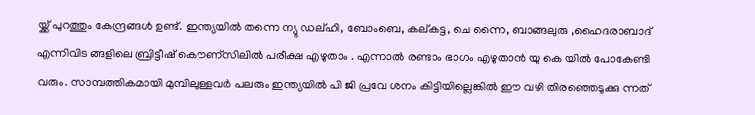യ്ക്ക് പുറത്തും കേന്ദ്രങ്ങള്‍ ഉണ്ട്. ഇന്ത്യയില്‍ തന്നെ ന്യു ഡല്ഹി, ബോംബെ, കല്കട്ട, ചെ ന്നൈ, ബാങ്ങലുരു ,ഹൈദരാബാദ് എന്നിവിട ങ്ങളിലെ ബ്രിട്ടീഷ് കൌണ്സി‍ലില്‍ പരീക്ഷ എഴുതാം . എന്നാല്‍ രണ്ടാം ഭാഗം എഴുതാന്‍ യു കെ യില്‍ പോകേണ്ടി വരും. സാമ്പത്തികമായി മുമ്പിലുള്ളവര്‍ പലരും ഇന്ത്യയില്‍ പി ജി പ്രവേ ശനം കിട്ടിയില്ലെങ്കില്‍ ഈ വഴി തിരഞ്ഞെടുക്കു ന്നത്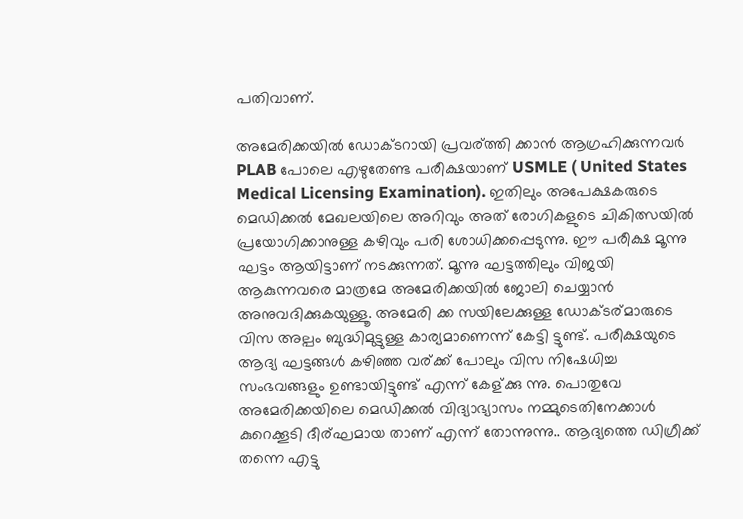പതിവാണ്.

അമേരിക്കയില്‍ ഡോക്ടറായി പ്രവര്ത്തി ക്കാന്‍ ആഗ്രഹിക്കുന്നവര്‍ PLAB പോലെ എഴുതേണ്ട പരീക്ഷയാണ് USMLE ( United States Medical Licensing Examination). ഇതിലും അപേക്ഷകരുടെ മെഡിക്കല്‍ മേഖലയിലെ അറിവും അത് രോഗികളുടെ ചികിത്സയില്‍ പ്രയോഗിക്കാനുള്ള കഴിവും പരി ശോധിക്കപ്പെടുന്നു. ഈ പരീക്ഷ മൂന്നു ഘട്ടം ആയിട്ടാണ് നടക്കുന്നത്. മൂന്നു ഘട്ടത്തിലും വിജയി ആകുന്നവരെ മാത്രമേ അമേരിക്കയില്‍ ജോലി ചെയ്യാന്‍ അനുവദിക്കുകയുള്ളൂ. അമേരി ക്ക സയിലേക്കുള്ള ഡോക്ടര്മാരുടെ വിസ അല്പം ബുദ്ധിമുട്ടുള്ള കാര്യമാണെന്ന് കേട്ടി ട്ടുണ്ട്. പരീക്ഷയുടെ ആദ്യ ഘട്ടങ്ങള്‍ കഴിഞ്ഞ വര്ക്ക് പോലും വിസ നിഷേധിച്ച സംഭവങ്ങളും ഉണ്ടായിട്ടുണ്ട് എന്ന് കേള്ക്കു ന്നു. പൊതുവേ അമേരിക്കയിലെ മെഡിക്കല്‍ വിദ്യാഭ്യാസം നമ്മുടെതിനേക്കാള്‍ കുറെക്കൂടി ദീര്ഘമായ താണ് എന്ന് തോന്നുന്നു.. ആദ്യത്തെ ഡിഗ്രീക്ക് തന്നെ എട്ടു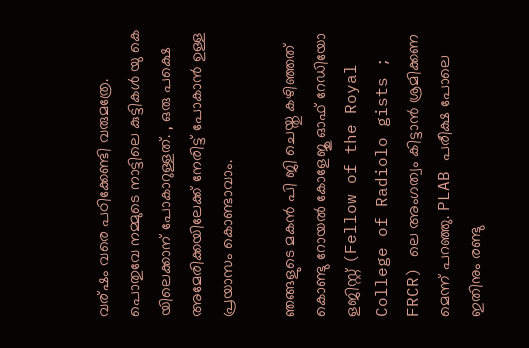വര്ഷം വരെ പഠിക്കേണ്ടി വരുമത്രേ. പൊതുവേ നമ്മുടെ നാട്ടിലെ കുട്ടികള്‍ യു കെ യിലെക്കാന് പോകാറുള്ളത്. , ഒരു പക്ഷെ അമേരിക്കയിലേക്ക് നേരിട്ട് പോകാന്‍ ഉള്ള പ്രയാസം കൊണ്ടാവാം.

ഞങ്ങളുടെ മകന്‍ പി ജി ചെയ്തു കഴിഞ്ഞത് കൊണ്ടു റോയല്‍ കോളേജു ഓഫ് റേഡിയോ ളജിസ്റ്റ് (Fellow of the Royal College of Radiolo gists ; FRCR) ലെ അംഗത്വം കിട്ടാന്‍ ശ്രമിക്കണ മെന്ന് പറഞ്ഞു. PLAB പരീക്ഷ പോലെ ഇതിനും രണ്ടു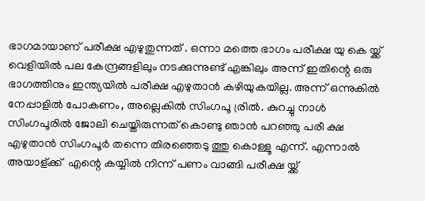ഭാഗമായാണ് പരീക്ഷ എഴുതുന്നത്‌ . ഒന്നാ മത്തെ ഭാഗം പരീക്ഷ യു കെ യ്ക്ക് വെളിയില്‍ പല കേന്ദ്രങ്ങളിലും നടക്കുന്നുണ്ട് എങ്കിലും അന്ന് ഇതിന്റെ ഒരു ഭാഗത്തിനും ഇന്ത്യയില്‍ പരീക്ഷ എഴുതാന്‍ കഴിയുകയില്ല. അന്ന് ഒന്നുകില്‍ നേപ്പാളില്‍ പോകണം, അല്ലെകില്‍ സിംഗപൂ ര്രില്‍. കുറച്ചു നാള്‍ സിംഗപൂരില്‍ ജോലി ചെയ്തിരുന്നത് കൊണ്ടു ഞാന്‍ പറഞ്ഞു പരീ ക്ഷ എഴുതാന്‍ സിംഗപൂര്‍ തന്നെ തിരഞ്ഞെടു ത്തു കൊള്ളൂ എന്ന്. എന്നാല്‍ അയാള്ക്ക് ‌ എന്റെ കയ്യില്‍ നിന്ന് പണം വാങ്ങി പരീക്ഷ യ്ക്ക്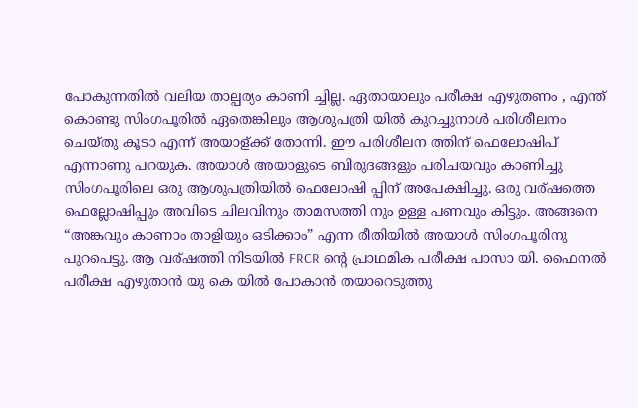പോകുന്നതില്‍ വലിയ താല്പര്യം കാണി ച്ചില്ല. ഏതായാലും പരീക്ഷ എഴുതണം , എന്ത് കൊണ്ടു സിംഗപൂരില്‍ ഏതെങ്കിലും ആശുപത്രി യില്‍ കുറച്ചുനാള്‍ പരിശീലനം ചെയ്തു കൂടാ എന്ന് അയാള്ക്ക് തോന്നി. ഈ പരിശീലന ത്തിന് ഫെലോഷിപ്‌ എന്നാണു പറയുക. അയാള്‍ അയാളുടെ ബിരുദങ്ങളും പരിചയവും കാണിച്ചു സിംഗപൂരിലെ ഒരു ആശുപത്രിയില്‍ ഫെലോഷി പ്പിന് അപേക്ഷിച്ചു. ഒരു വര്ഷത്തെ ഫെല്ലോഷിപ്പും അവിടെ ചിലവിനും താമസത്തി നും ഉള്ള പണവും കിട്ടും. അങ്ങനെ “അങ്കവും കാണാം താളിയും ഒടിക്കാം” എന്ന രീതിയില്‍ അയാള്‍ സിംഗപൂരിനു പുറപെട്ടു. ആ വര്ഷത്തി നിടയില്‍ FRCR ന്റെ പ്രാഥമിക പരീക്ഷ പാസാ യി. ഫൈനല്‍ പരീക്ഷ എഴുതാന്‍ യു കെ യില്‍ പോകാന്‍ തയാറെടുത്തു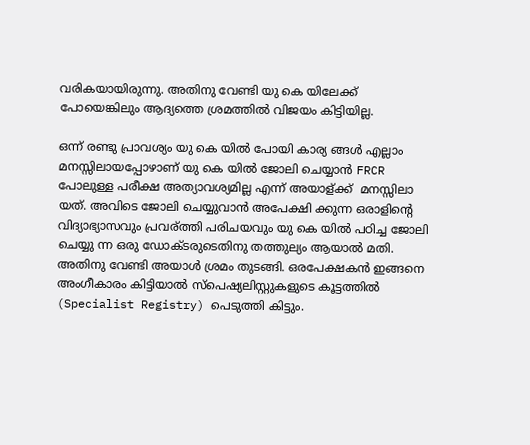വരികയായിരുന്നു. അതിനു വേണ്ടി യു കെ യിലേക്ക് പോയെങ്കിലും ആദ്യത്തെ ശ്രമത്തില്‍ വിജയം കിട്ടിയില്ല.

ഒന്ന് രണ്ടു പ്രാവശ്യം യു കെ യില്‍ പോയി കാര്യ ങ്ങള്‍ എല്ലാം മനസ്സിലായപ്പോഴാണ്‌ യു കെ യില്‍ ജോലി ചെയ്യാന്‍ FRCR പോലുള്ള പരീക്ഷ അത്യാവശ്യമില്ല എന്ന് അയാള്ക്ക് ‌ മനസ്സിലാ യത്‌. അവിടെ ജോലി ചെയ്യുവാന്‍ അപേക്ഷി ക്കുന്ന ഒരാളിന്റെ വിദ്യാഭ്യാസവും പ്രവര്ത്തി പരിചയവും യു കെ യില്‍ പഠിച്ച ജോലി ചെയ്യു ന്ന ഒരു ഡോക്ടരുടെതിനു തത്തുല്യം ആയാല്‍ മതി. അതിനു വേണ്ടി അയാള്‍ ശ്രമം തുടങ്ങി. ഒരപേക്ഷകന്‍ ഇങ്ങനെ അംഗീകാരം കിട്ടിയാല്‍ സ്പെഷ്യലിസ്റ്റുകളുടെ കൂട്ടത്തില്‍ (Specialist Registry) പെടുത്തി കിട്ടും.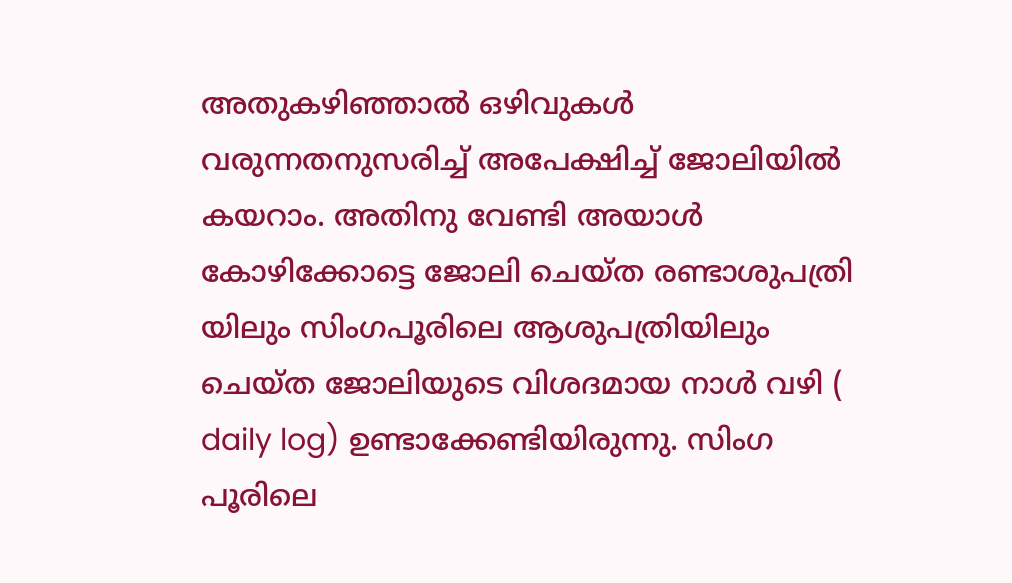അതുകഴിഞ്ഞാല്‍ ഒഴിവുകള്‍ വരുന്നതനുസരിച്ച്‌ അപേക്ഷിച്ച് ജോലിയില്‍ കയറാം. അതിനു വേണ്ടി അയാള്‍ കോഴിക്കോട്ടെ ജോലി ചെയ്ത രണ്ടാശുപത്രി യിലും സിംഗപൂരിലെ ആശുപത്രിയിലും ചെയ്ത ജോലിയുടെ വിശദമായ നാള്‍ വഴി ( daily log) ഉണ്ടാക്കേണ്ടിയിരുന്നു. സിംഗ പൂരിലെ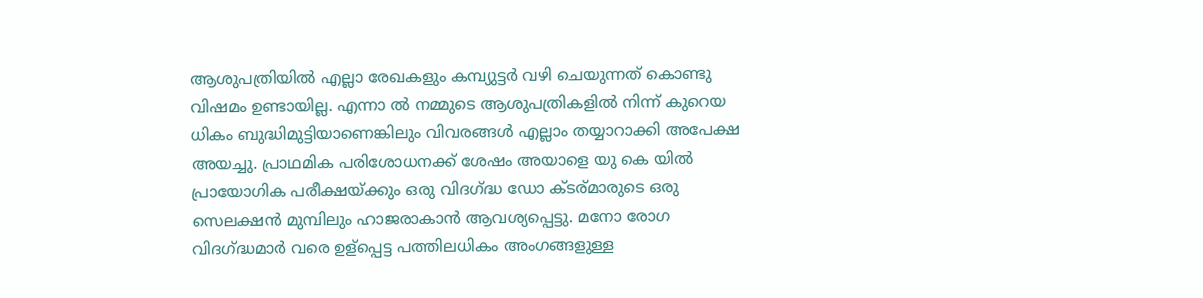ആശുപത്രിയില്‍ എല്ലാ രേഖകളും കമ്പ്യുട്ടര്‍ വഴി ചെയുന്നത് കൊണ്ടു വിഷമം ഉണ്ടായില്ല. എന്നാ ല്‍ നമ്മുടെ ആശുപത്രികളില്‍ നിന്ന് കുറെയ ധികം ബുദ്ധിമുട്ടിയാണെങ്കിലും വിവരങ്ങള്‍ എല്ലാം തയ്യാറാക്കി അപേക്ഷ അയച്ചു. പ്രാഥമിക പരിശോധനക്ക് ശേഷം അയാളെ യു കെ യില്‍ പ്രായോഗിക പരീക്ഷയ്ക്കും ഒരു വിദഗ്ദ്ധ ഡോ ക്ടര്മാരുടെ ഒരു സെലക്ഷന്‍ മുമ്പിലും ഹാജരാകാന്‍ ആവശ്യപ്പെട്ടു. മനോ രോഗ വിദഗ്ദ്ധമാര്‍ വരെ ഉള്പ്പെട്ട പത്തിലധികം അംഗങ്ങളുള്ള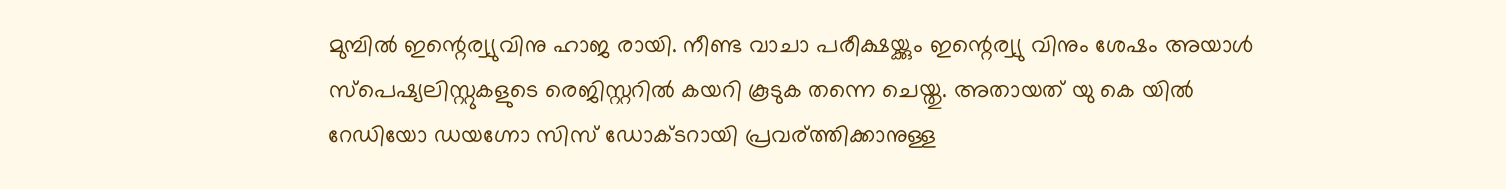മുമ്പില്‍ ഇന്റെര്വ്യുവിനു ഹാജ രായി. നീണ്ട വാചാ പരീക്ഷയ്ക്കും ഇന്റെര്വ്യു വിനും ശേഷം അയാള്‍ സ്പെഷ്യലിസ്റ്റുകളുടെ രെജിസ്റ്ററില്‍ കയറി കൂടുക തന്നെ ചെയ്തു. അതായത് യു കെ യില്‍ റേഡിയോ ഡയഗ്നോ സിസ് ഡോക്ടറായി പ്രവര്ത്തിക്കാനുള്ള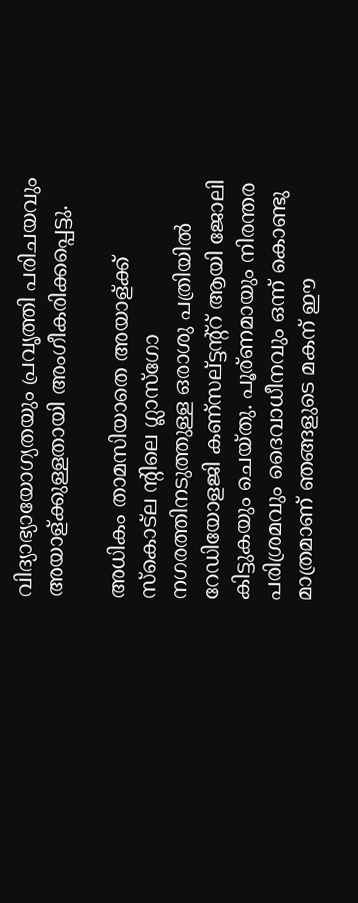വിദ്യാഭ്യായോഗ്യതയും പ്രവൃത്തി പരിചയവും അയാള്ക്കുള്ളതായി അംഗീകരിക്കപ്പെട്ടു.

അധികം താമസിയാതെ അയാള്ക്ക് ‌ സ്കൊട്ല ന്റിലെ ഗ്ലാസ്ഗോ നഗരത്തിനടുത്തുള്ള ഒരാശു പത്രിയില്‍ റേഡിയോളജി കണ്സല്ട്ടന്റ്റ് ആയി ജോലി കിട്ടുകയും ചെയ്തു. പൂര്ണമായും നിരന്തര പരിശ്രമവും ദൈവാധീനവും ഒന്ന് കൊണ്ടു മാത്രമാണ് ഞങ്ങളുടെ മകന് ഈ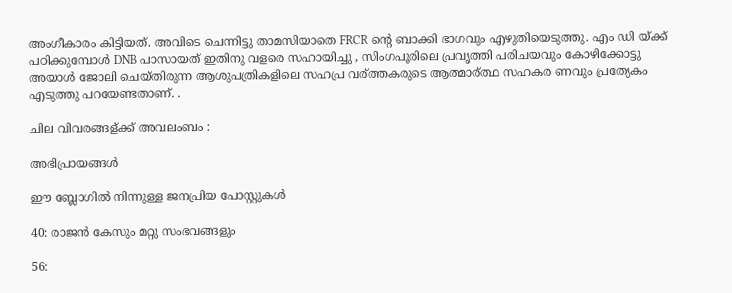അംഗീകാരം കിട്ടിയത്. അവിടെ ചെന്നിട്ടു താമസിയാതെ FRCR ന്റെ ബാക്കി ഭാഗവും എഴുതിയെടുത്തു. എം ഡി യ്ക്ക് പഠിക്കുമ്പോള്‍ DNB പാസായത് ഇതിനു വളരെ സഹായിച്ചു , സിംഗപൂരിലെ പ്രവൃത്തി പരിചയവും കോഴിക്കോട്ടു അയാള്‍ ജോലി ചെയ്തിരുന്ന ആശുപത്രികളിലെ സഹപ്ര വര്ത്തകരുടെ ആത്മാര്ത്ഥ സഹകര ണവും പ്രത്യേകം എടുത്തു പറയേണ്ടതാണ്. .

ചില വിവരങ്ങള്ക്ക് അവലംബം :

അഭിപ്രായങ്ങള്‍

ഈ ബ്ലോഗിൽ നിന്നുള്ള ജനപ്രിയ പോസ്റ്റുകള്‍‌

40: രാജന്‍ കേസും മറ്റു സംഭവങ്ങളും

56: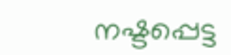നഷ്ടപ്പെട്ട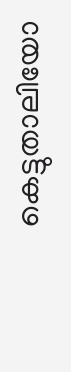കെട്ടുതാലിയോ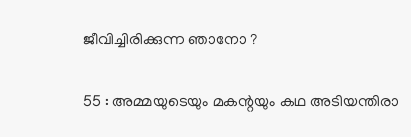ജീവിച്ചിരിക്കുന്ന ഞാനോ ?

55 : അമ്മയുടെയും മകന്റയും കഥ അടിയന്തിരാ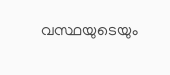വസ്ഥയുടെയും